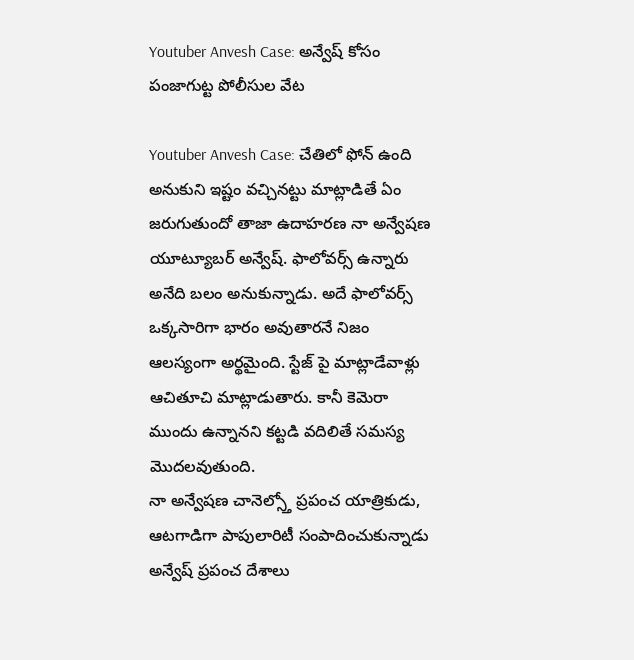Youtuber Anvesh Case: అన్వేష్ కోసం పంజాగుట్ట పోలీసుల వేట

Youtuber Anvesh Case: చేతిలో ఫోన్ ఉంది అనుకుని ఇష్టం వచ్చినట్టు మాట్లాడితే ఏం జరుగుతుందో తాజా ఉదాహరణ నా అన్వేషణ యూట్యూబర్ అన్వేష్. ఫాలోవర్స్ ఉన్నారు అనేది బలం అనుకున్నాడు. అదే ఫాలోవర్స్ ఒక్కసారిగా భారం అవుతారనే నిజం ఆలస్యంగా అర్థమైంది. స్టేజ్ పై మాట్లాడేవాళ్లు ఆచితూచి మాట్లాడుతారు. కానీ కెమెరా ముందు ఉన్నానని కట్టడి వదిలితే సమస్య మొదలవుతుంది.
నా అన్వేషణ చానెల్స్తో ప్రపంచ యాత్రికుడు, ఆటగాడిగా పాపులారిటీ సంపాదించుకున్నాడు అన్వేష్ ప్రపంచ దేశాలు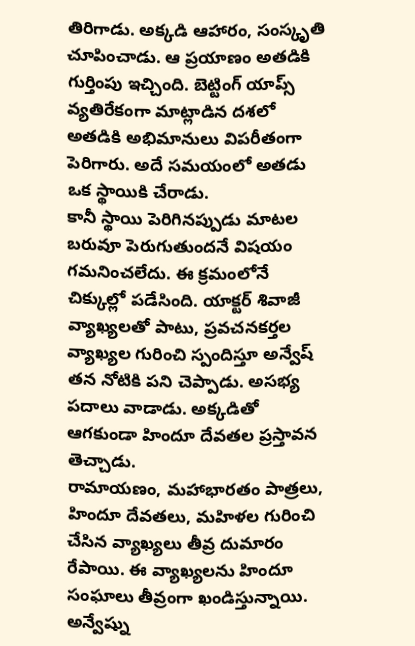తిరిగాడు. అక్కడి ఆహారం, సంస్కృతి చూపించాడు. ఆ ప్రయాణం అతడికి గుర్తింపు ఇచ్చింది. బెట్టింగ్ యాప్స్ వ్యతిరేకంగా మాట్లాడిన దశలో అతడికి అభిమానులు విపరీతంగా పెరిగారు. అదే సమయంలో అతడు ఒక స్థాయికి చేరాడు.
కానీ స్థాయి పెరిగినప్పుడు మాటల బరువూ పెరుగుతుందనే విషయం గమనించలేదు. ఈ క్రమంలోనే చిక్కుల్లో పడేసింది. యాక్టర్ శివాజీ వ్యాఖ్యలతో పాటు, ప్రవచనకర్తల వ్యాఖ్యల గురించి స్పందిస్తూ అన్వేష్ తన నోటికి పని చెప్పాడు. అసభ్య పదాలు వాడాడు. అక్కడితో ఆగకుండా హిందూ దేవతల ప్రస్తావన తెచ్చాడు.
రామాయణం, మహాభారతం పాత్రలు, హిందూ దేవతలు, మహిళల గురించి చేసిన వ్యాఖ్యలు తీవ్ర దుమారం రేపాయి. ఈ వ్యాఖ్యలను హిందూ సంఘాలు తీవ్రంగా ఖండిస్తున్నాయి. అన్వేష్ను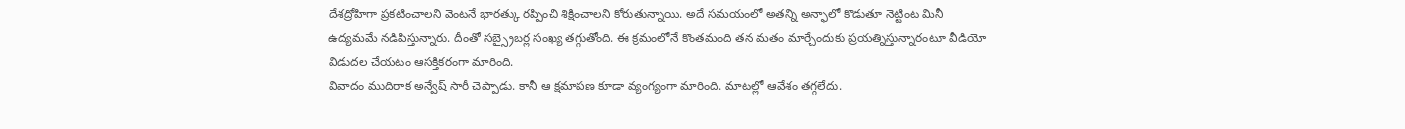దేశద్రోహిగా ప్రకటించాలని వెంటనే భారత్కు రప్పించి శిక్షించాలని కోరుతున్నాయి. అదే సమయంలో అతన్ని అన్ఫాలో కొడుతూ నెట్టింట మినీ ఉద్యమమే నడిపిస్తున్నారు. దీంతో సబ్స్రైబర్ల సంఖ్య తగ్గుతోంది. ఈ క్రమంలోనే కొంతమంది తన మతం మార్చేందుకు ప్రయత్నిస్తున్నారంటూ వీడియో విడుదల చేయటం ఆసక్తికరంగా మారింది.
వివాదం ముదిరాక అన్వేష్ సారీ చెప్పాడు. కానీ ఆ క్షమాపణ కూడా వ్యంగ్యంగా మారింది. మాటల్లో ఆవేశం తగ్గలేదు.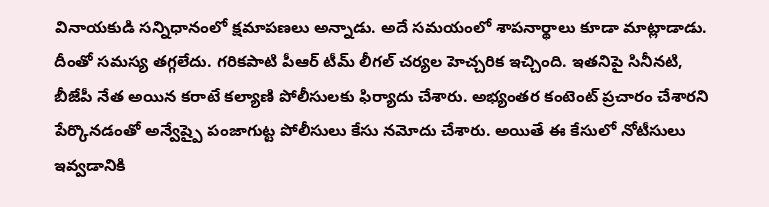వినాయకుడి సన్నిధానంలో క్షమాపణలు అన్నాడు. అదే సమయంలో శాపనార్థాలు కూడా మాట్లాడాడు. దీంతో సమస్య తగ్గలేదు. గరికపాటి పీఆర్ టీమ్ లీగల్ చర్యల హెచ్చరిక ఇచ్చింది. ఇతనిపై సినీనటి, బీజేపీ నేత అయిన కరాటే కల్యాణి పోలీసులకు ఫిర్యాదు చేశారు. అభ్యంతర కంటెంట్ ప్రచారం చేశారని పేర్కొనడంతో అన్వేష్పై పంజాగుట్ట పోలీసులు కేసు నమోదు చేశారు. అయితే ఈ కేసులో నోటీసులు ఇవ్వడానికి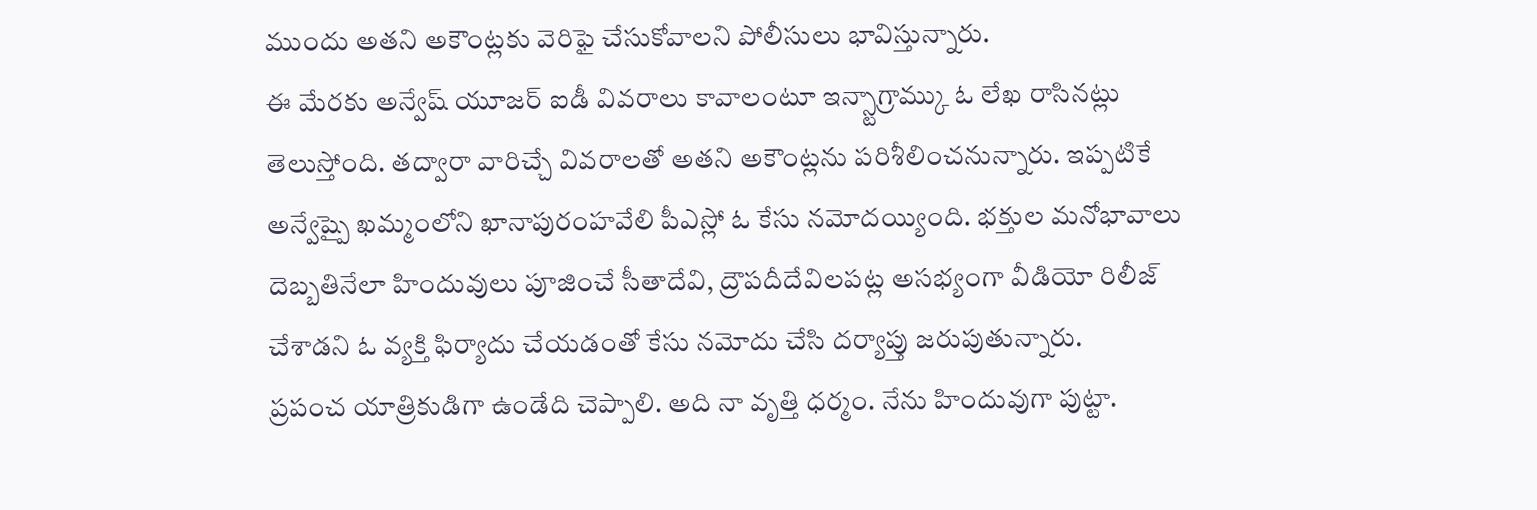ముందు అతని అకౌంట్లకు వెరిఫై చేసుకోవాలని పోలీసులు భావిస్తున్నారు.
ఈ మేరకు అన్వేష్ యూజర్ ఐడీ వివరాలు కావాలంటూ ఇన్స్టాగ్రామ్కు ఓ లేఖ రాసినట్లు తెలుస్తోంది. తద్వారా వారిచ్చే వివరాలతో అతని అకౌంట్లను పరిశీలించనున్నారు. ఇప్పటికే అన్వేష్పై ఖమ్మంలోని ఖానాపురంహవేలి పీఎస్లో ఓ కేసు నమోదయ్యింది. భక్తుల మనోభావాలు దెబ్బతినేలా హిందువులు పూజించే సీతాదేవి, ద్రౌపదీదేవిలపట్ల అసభ్యంగా వీడియో రిలీజ్ చేశాడని ఓ వ్యక్తి ఫిర్యాదు చేయడంతో కేసు నమోదు చేసి దర్యాప్తు జరుపుతున్నారు.
ప్రపంచ యాత్రికుడిగా ఉండేది చెప్పాలి. అది నా వృత్తి ధర్మం. నేను హిందువుగా పుట్టా.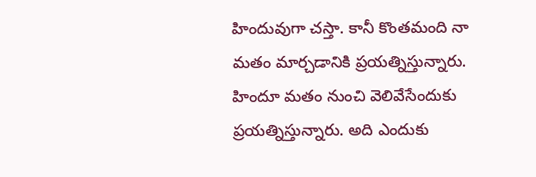హిందువుగా చస్తా. కానీ కొంతమంది నా మతం మార్చడానికి ప్రయత్నిస్తున్నారు. హిందూ మతం నుంచి వెలివేసేందుకు ప్రయత్నిస్తున్నారు. అది ఎందుకు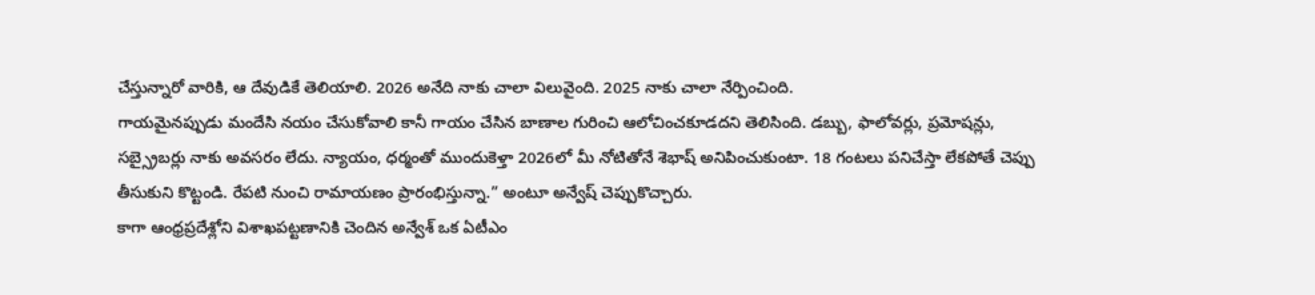చేస్తున్నారో వారికి, ఆ దేవుడికే తెలియాలి. 2026 అనేది నాకు చాలా విలువైంది. 2025 నాకు చాలా నేర్పించింది.
గాయమైనప్పుడు మందేసి నయం చేసుకోవాలి కానీ గాయం చేసిన బాణాల గురించి ఆలోచించకూడదని తెలిసింది. డబ్బు, ఫాలోవర్లు, ప్రమోషన్లు, సబ్స్రైబర్లు నాకు అవసరం లేదు. న్యాయం, ధర్మంతో ముందుకెళ్తా 2026లో మీ నోటితోనే శెభాష్ అనిపించుకుంటా. 18 గంటలు పనిచేస్తా లేకపోతే చెప్పు తీసుకుని కొట్టండి. రేపటి నుంచి రామాయణం ప్రారంభిస్తున్నా.” అంటూ అన్వేష్ చెప్పుకొచ్చారు.
కాగా ఆంధ్రప్రదేశ్లోని విశాఖపట్టణానికి చెందిన అన్వేశ్ ఒక ఏటీఎం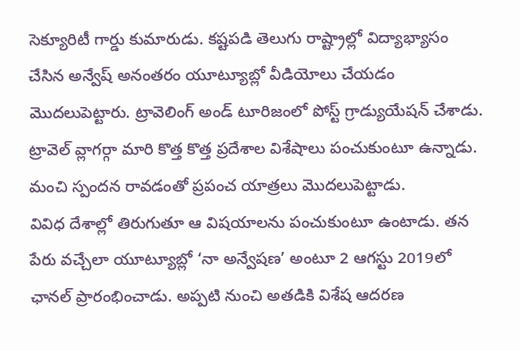సెక్యూరిటీ గార్డు కుమారుడు. కష్టపడి తెలుగు రాష్ట్రాల్లో విద్యాభ్యాసం చేసిన అన్వేష్ అనంతరం యూట్యూబ్లో వీడియోలు చేయడం మొదలుపెట్టారు. ట్రావెలింగ్ అండ్ టూరిజంలో పోస్ట్ గ్రాడ్యుయేషన్ చేశాడు. ట్రావెల్ వ్లాగర్గా మారి కొత్త కొత్త ప్రదేశాల విశేషాలు పంచుకుంటూ ఉన్నాడు. మంచి స్పందన రావడంతో ప్రపంచ యాత్రలు మొదలుపెట్టాడు.
వివిధ దేశాల్లో తిరుగుతూ ఆ విషయాలను పంచుకుంటూ ఉంటాడు. తన పేరు వచ్చేలా యూట్యూబ్లో ‘నా అన్వేషణ’ అంటూ 2 ఆగస్టు 2019లో ఛానల్ ప్రారంభించాడు. అప్పటి నుంచి అతడికి విశేష ఆదరణ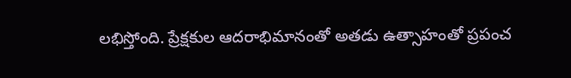లభిస్తోంది. ప్రేక్షకుల ఆదరాభిమానంతో అతడు ఉత్సాహంతో ప్రపంచ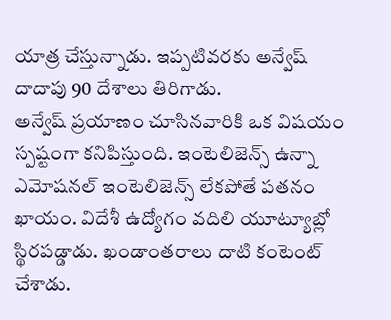యాత్ర చేస్తున్నాడు. ఇప్పటివరకు అన్వేష్ దాదాపు 90 దేశాలు తిరిగాడు.
అన్వేష్ ప్రయాణం చూసినవారికి ఒక విషయం స్పష్టంగా కనిపిస్తుంది. ఇంటెలిజెన్స్ ఉన్నా ఎమోషనల్ ఇంటెలిజెన్స్ లేకపోతే పతనం ఖాయం. విదేశీ ఉద్యోగం వదిలి యూట్యూబ్లో స్థిరపడ్డాడు. ఖండాంతరాలు దాటి కంటెంట్ చేశాడు.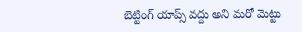బెట్టింగ్ యాప్స్ వద్దు అని మరో మెట్టు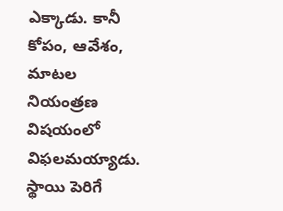ఎక్కాడు. కానీ కోపం, ఆవేశం, మాటల నియంత్రణ విషయంలో విఫలమయ్యాడు. స్థాయి పెరిగే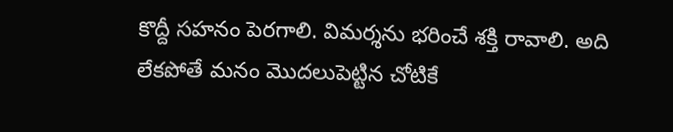కొద్దీ సహనం పెరగాలి. విమర్శను భరించే శక్తి రావాలి. అది లేకపోతే మనం మొదలుపెట్టిన చోటికే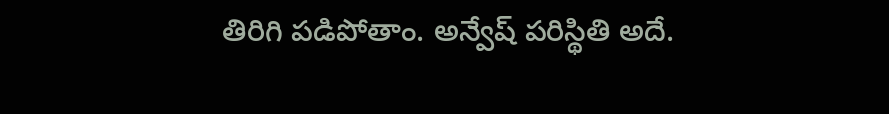తిరిగి పడిపోతాం. అన్వేష్ పరిస్థితి అదే.